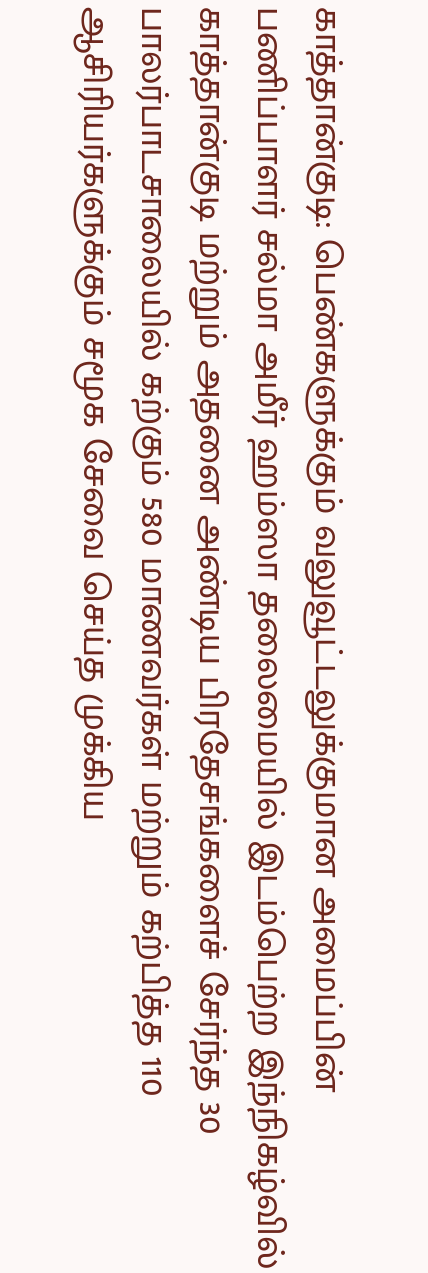காத்தான்குடி: பெண்களுக்கும் வலுவூட்டலுக்குமான அமைப்பின் பணிப்பாளர் சல்மா அமீர் ஹம்ஸா தலைமையில் இடம்பெற்ற இந்நிகழ்வில் காத்தான்குடி மற்றும் அதனை அண்டிய பிரதேசங்களைச் சேர்ந்த 30 பாலர்பாடசாலையில் கற்கும் 580 மாணவர்கள் மற்றும் கற்பித்த 110 ஆசிரியர்களுக்கும் சமூக சேவை செய்த முக்கிய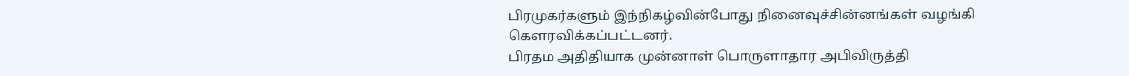பிரமுகர்களும் இந்நிகழ்வின்போது நினைவுச்சின்னங்கள் வழங்கி கௌரவிக்கப்பட்டனர்.
பிரதம அதிதியாக முன்னாள் பொருளாதார அபிவிருத்தி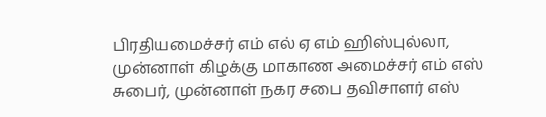பிரதியமைச்சர் எம் எல் ஏ எம் ஹிஸ்புல்லா, முன்னாள் கிழக்கு மாகாண அமைச்சர் எம் எஸ் சுபைர், முன்னாள் நகர சபை தவிசாளர் எஸ்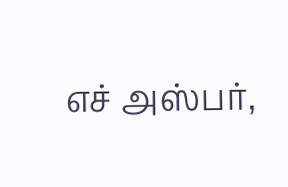எச் அஸ்பர்,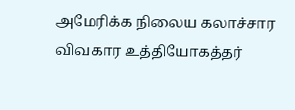அமேரிக்க நிலைய கலாச்சார விவகார உத்தியோகத்தர்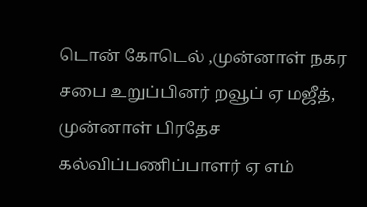டொன் கோடெல் ,முன்னாள் நகர சபை உறுப்பினர் றவூப் ஏ மஜீத், முன்னாள் பிரதேச கல்விப்பணிப்பாளர் ஏ எம்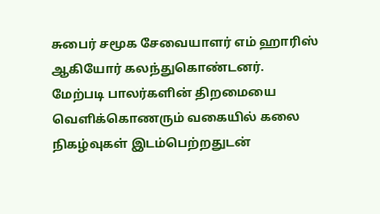சுபைர் சமூக சேவையாளர் எம் ஹாரிஸ் ஆகியோர் கலந்துகொண்டனர்.
மேற்படி பாலர்களின் திறமையை வெளிக்கொணரும் வகையில் கலை நிகழ்வுகள் இடம்பெற்றதுடன்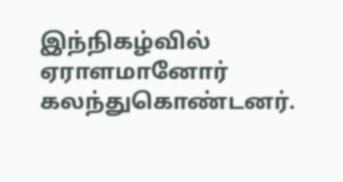இந்நிகழ்வில் ஏராளமானோர் கலந்துகொண்டனர்.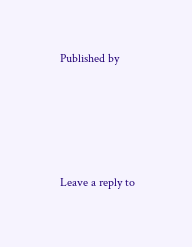Published by




Leave a reply to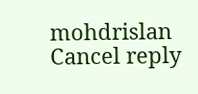mohdrislan Cancel reply